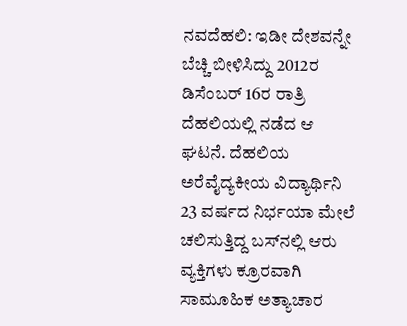ನವದೆಹಲಿ: ಇಡೀ ದೇಶವನ್ನೇ ಬೆಚ್ಚಿ ಬೀಳಿಸಿದ್ದು 2012ರ ಡಿಸೆಂಬರ್‌ 16ರ ರಾತ್ರಿ ದೆಹಲಿಯಲ್ಲಿ ನಡೆದ ಆ ಘಟನೆ. ದೆಹಲಿಯ ಅರೆವೈದ್ಯಕೀಯ ವಿದ್ಯಾರ್ಥಿನಿ 23 ವರ್ಷದ ನಿರ್ಭಯಾ ಮೇಲೆ ಚಲಿಸುತ್ತಿದ್ದ ಬಸ್‌ನಲ್ಲಿ ಆರು ವ್ಯಕ್ತಿಗಳು ಕ್ರೂರವಾಗಿ ಸಾಮೂಹಿಕ ಅತ್ಯಾಚಾರ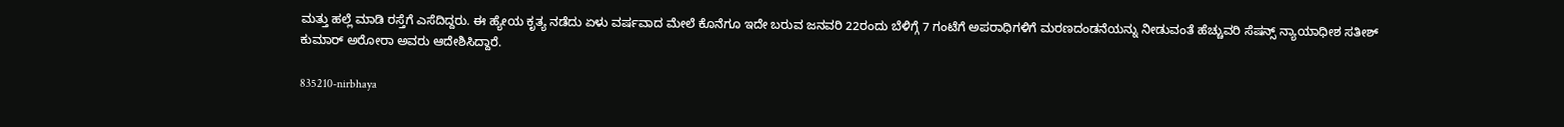ಮತ್ತು ಹಲ್ಲೆ ಮಾಡಿ ರಸ್ತೆಗೆ ಎಸೆದಿದ್ದರು. ಈ ಹ್ಯೇಯ ಕೃತ್ಯ ನಡೆದು ಏಳು ವರ್ಷವಾದ ಮೇಲೆ ಕೊನೆಗೂ ಇದೇ ಬರುವ ಜನವರಿ 22ರಂದು ಬೆಳಿಗ್ಗೆ 7 ಗಂಟೆಗೆ ಅಪರಾಧಿಗಳಿಗೆ ಮರಣದಂಡನೆಯನ್ನು ನೀಡುವಂತೆ ಹೆಚ್ಚುವರಿ ಸೆಷನ್ಸ್‌ ನ್ಯಾಯಾಧೀಶ ಸತೀಶ್‌ ಕುಮಾರ್‌ ಅರೋರಾ ಅವರು ಆದೇಶಿಸಿದ್ದಾರೆ.

835210-nirbhaya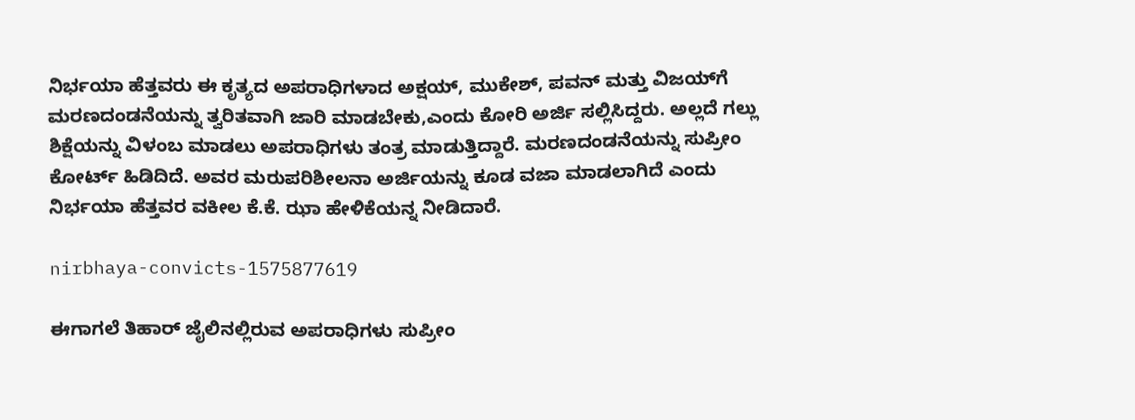ನಿರ್ಭಯಾ ಹೆತ್ತವರು ಈ ಕೃತ್ಯದ ಅಪರಾಧಿಗಳಾದ ಅಕ್ಷಯ್‌, ಮುಕೇಶ್‌, ಪವನ್‌ ಮತ್ತು ವಿಜಯ್‌ಗೆ ಮರಣದಂಡನೆಯನ್ನು ತ್ವರಿತವಾಗಿ ಜಾರಿ ಮಾಡಬೇಕು,ಎಂದು ಕೋರಿ ಅರ್ಜಿ ಸಲ್ಲಿಸಿದ್ದರು. ಅಲ್ಲದೆ ಗಲ್ಲು ಶಿಕ್ಷೆಯನ್ನು ವಿಳಂಬ ಮಾಡಲು ಅಪರಾಧಿಗಳು ತಂತ್ರ ಮಾಡುತ್ತಿದ್ದಾರೆ. ಮರಣದಂಡನೆಯನ್ನು ಸುಪ್ರೀಂ ಕೋರ್ಟ್‌ ಹಿಡಿದಿದೆ. ಅವರ ಮರುಪರಿಶೀಲನಾ ಅರ್ಜಿಯನ್ನು ಕೂಡ ವಜಾ ಮಾಡಲಾಗಿದೆ ಎಂದು ನಿರ್ಭಯಾ ಹೆತ್ತವರ ವಕೀಲ ಕೆ.ಕೆ. ಝಾ ಹೇಳಿಕೆಯನ್ನ ನೀಡಿದಾರೆ.

nirbhaya-convicts-1575877619

ಈಗಾಗಲೆ ತಿಹಾರ್‌ ಜೈಲಿನಲ್ಲಿರುವ ಅಪರಾಧಿಗಳು ಸುಪ್ರೀಂ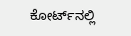ಕೋರ್ಟ್‌ನಲ್ಲಿ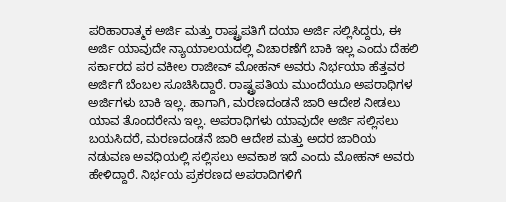ಪರಿಹಾರಾತ್ಮಕ ಅರ್ಜಿ ಮತ್ತು ರಾಷ್ಟ್ರಪತಿಗೆ ದಯಾ ಅರ್ಜಿ ಸಲ್ಲಿಸಿದ್ದರು, ಈ ಅರ್ಜಿ ಯಾವುದೇ ನ್ಯಾಯಾಲಯದಲ್ಲಿ ವಿಚಾರಣೆಗೆ ಬಾಕಿ ಇಲ್ಲ ಎಂದು ದೆಹಲಿ ಸರ್ಕಾರದ ಪರ ವಕೀಲ ರಾಜೀವ್‌ ಮೋಹನ್‌ ಅವರು ನಿರ್ಭಯಾ ಹೆತ್ತವರ ಅರ್ಜಿಗೆ ಬೆಂಬಲ ಸೂಚಿಸಿದ್ದಾರೆ. ರಾಷ್ಟ್ರಪತಿಯ ಮುಂದೆಯೂ ಅಪರಾಧಿಗಳ ಅರ್ಜಿಗಳು ಬಾಕಿ ಇಲ್ಲ. ಹಾಗಾಗಿ, ಮರಣದಂಡನೆ ಜಾರಿ ಆದೇಶ ನೀಡಲು ಯಾವ ತೊಂದರೇನು ಇಲ್ಲ. ಅಪರಾಧಿಗಳು ಯಾವುದೇ ಅರ್ಜಿ ಸಲ್ಲಿಸಲು ಬಯಸಿದರೆ, ಮರಣದಂಡನೆ ಜಾರಿ ಆದೇಶ ಮತ್ತು ಅದರ ಜಾರಿಯ ನಡುವಣ ಅವಧಿಯಲ್ಲಿ ಸಲ್ಲಿಸಲು ಅವಕಾಶ ಇದೆ ಎಂದು ಮೋಹನ್‌ ಅವರು ಹೇಳಿದ್ದಾರೆ. ನಿರ್ಭಯ ಪ್ರಕರಣದ ಅಪರಾದಿಗಳಿಗೆ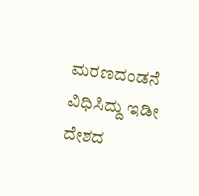ಮರಣದಂಡನೆ ವಿಧಿಸಿದ್ದು ಇಡೀ ದೇಶದ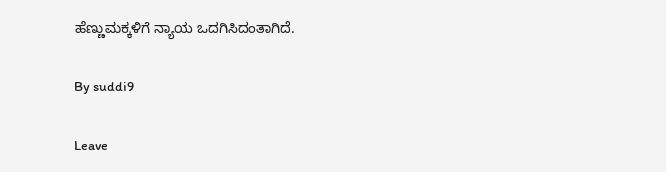ಹೆಣ್ಣುಮಕ್ಕಳಿಗೆ ನ್ಯಾಯ ಒದಗಿಸಿದಂತಾಗಿದೆ.

By suddi9

Leave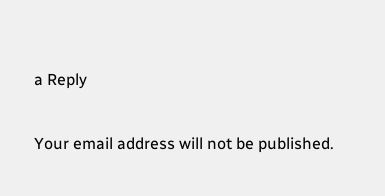a Reply

Your email address will not be published.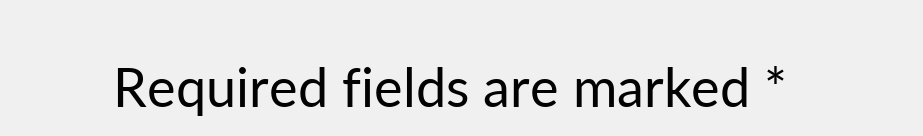Required fields are marked *